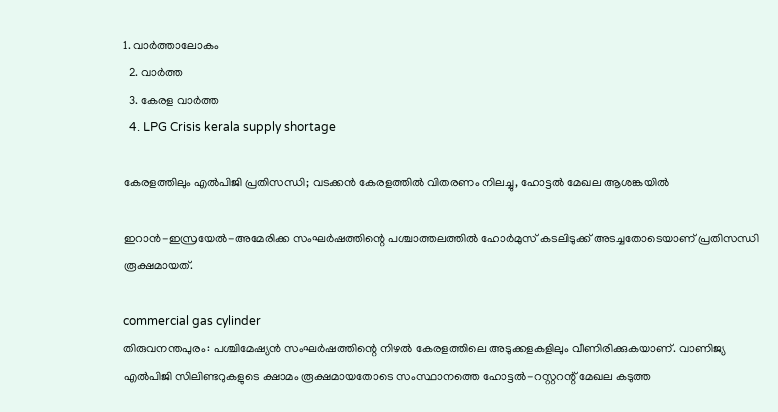1. വാര്‍ത്താലോകം
  2. വാര്‍ത്ത
  3. കേരള വാര്‍ത്ത
  4. LPG Crisis kerala supply shortage

കേരളത്തിലും എൽപിജി പ്രതിസന്ധി; വടക്കൻ കേരളത്തിൽ വിതരണം നിലച്ചു, ഹോട്ടൽ മേഖല ആശങ്കയിൽ

ഇറാന്‍-ഇസ്രയേല്‍-അമേരിക്ക സംഘര്‍ഷത്തിന്റെ പശ്ചാത്തലത്തില്‍ ഹോര്‍മുസ് കടലിടുക്ക് അടച്ചതോടെയാണ് പ്രതിസന്ധി രൂക്ഷമായത്.

commercial gas cylinder
തിരുവനന്തപുരം: പശ്ചിമേഷ്യന്‍ സംഘര്‍ഷത്തിന്റെ നിഴല്‍ കേരളത്തിലെ അടുക്കളകളിലും വീണിരിക്കുകയാണ്. വാണിജ്യ എല്‍പിജി സിലിണ്ടറുകളുടെ ക്ഷാമം രൂക്ഷമായതോടെ സംസ്ഥാനത്തെ ഹോട്ടല്‍-റസ്റ്ററന്റ് മേഖല കടുത്ത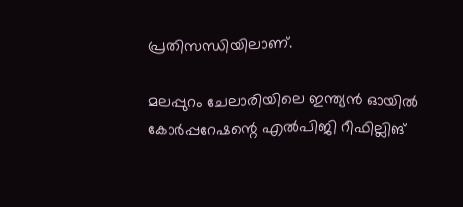പ്രതിസന്ധിയിലാണ്.

മലപ്പുറം ചേലാരിയിലെ ഇന്ത്യന്‍ ഓയില്‍ കോര്‍പ്പറേഷന്റെ എല്‍പിജി റീഫില്ലിങ്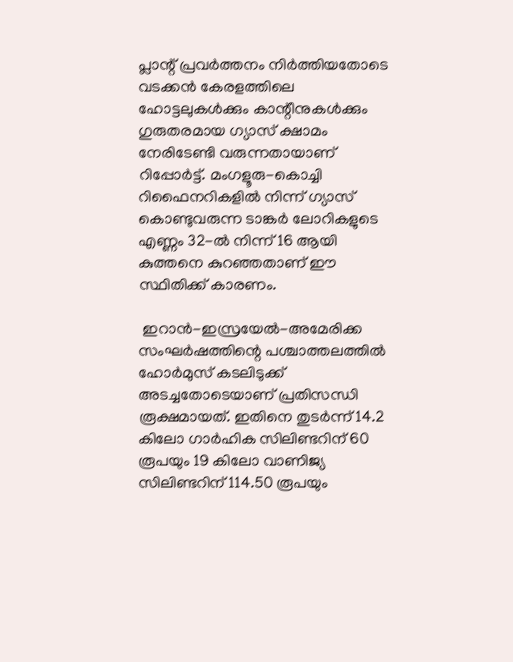പ്ലാന്റ് പ്രവര്‍ത്തനം നിര്‍ത്തിയതോടെ വടക്കന്‍ കേരളത്തിലെ ഹോട്ടലുകള്‍ക്കും കാന്റീനുകള്‍ക്കും ഗുരുതരമായ ഗ്യാസ് ക്ഷാമം നേരിടേണ്ടി വരുന്നതായാണ് റിപ്പോര്‍ട്ട്. മംഗളൂരു-കൊച്ചി റിഫൈനറികളില്‍ നിന്ന് ഗ്യാസ് കൊണ്ടുവരുന്ന ടാങ്കര്‍ ലോറികളുടെ എണ്ണം 32-ല്‍ നിന്ന് 16 ആയി കുത്തനെ കുറഞ്ഞതാണ് ഈ സ്ഥിതിക്ക് കാരണം.

 ഇറാന്‍-ഇസ്രയേല്‍-അമേരിക്ക സംഘര്‍ഷത്തിന്റെ പശ്ചാത്തലത്തില്‍ ഹോര്‍മുസ് കടലിടുക്ക് അടച്ചതോടെയാണ് പ്രതിസന്ധി രൂക്ഷമായത്. ഇതിനെ തുടര്‍ന്ന് 14.2 കിലോ ഗാര്‍ഹിക സിലിണ്ടറിന് 60 രൂപയും 19 കിലോ വാണിജ്യ സിലിണ്ടറിന് 114.50 രൂപയും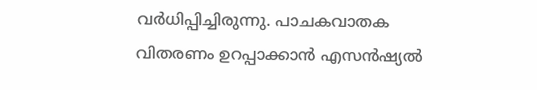വര്‍ധിപ്പിച്ചിരുന്നു. പാചകവാതക വിതരണം ഉറപ്പാക്കാന്‍ എസന്‍ഷ്യല്‍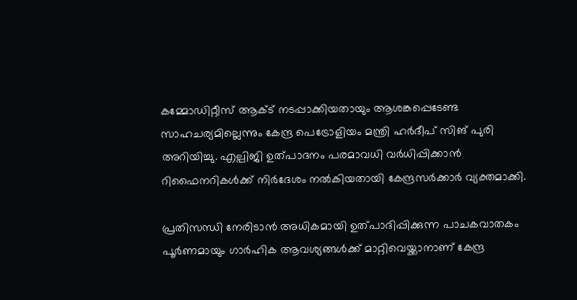കമ്മോഡിറ്റീസ് ആക്ട് നടപ്പാക്കിയതായും ആശങ്കപ്പെടേണ്ട സാഹചര്യമില്ലെന്നും കേന്ദ്ര പെട്രോളിയം മന്ത്രി ഹര്‍ദീപ് സിങ് പുരി അറിയിച്ചു. എല്പിജി ഉത്പാദനം പരമാവധി വര്‍ധിപ്പിക്കാന്‍ റിഫൈനറികള്‍ക്ക് നിര്‍ദേശം നല്‍കിയതായി കേന്ദ്രസര്‍ക്കാര്‍ വ്യക്തമാക്കി.

പ്രതിസന്ധി നേരിടാന്‍ അധികമായി ഉത്പാദിപ്പിക്കുന്ന പാചകവാതകം പൂര്‍ണമായും ഗാര്‍ഹിക ആവശ്യങ്ങള്‍ക്ക് മാറ്റിവെയ്ക്കാനാണ് കേന്ദ്ര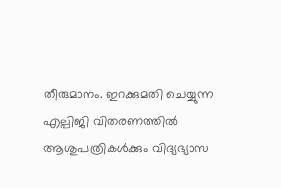തീരുമാനം. ഇറക്കുമതി ചെയ്യുന്ന എല്പിജി വിതരണത്തില്‍ ആശുപത്രികള്‍ക്കും വിദ്യഭ്യാസ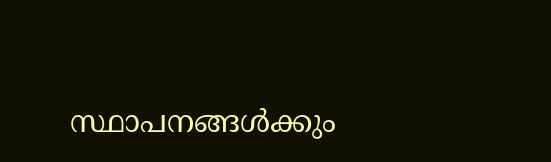സ്ഥാപനങ്ങള്‍ക്കും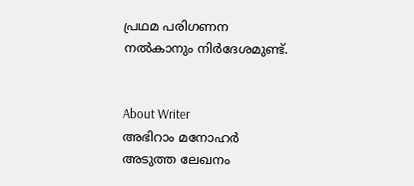പ്രഥമ പരിഗണന നല്‍കാനും നിര്‍ദേശമുണ്ട്.


About Writer
അഭിറാം മനോഹർ
അടുത്ത ലേഖനം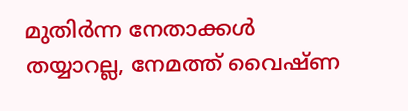മുതിർന്ന നേതാക്കൾ തയ്യാറല്ല, നേമത്ത് വൈഷ്ണ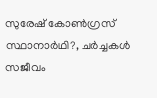സുരേഷ് കോൺഗ്രസ് സ്ഥാനാർഥി?, ചർച്ചകൾ സജീവം